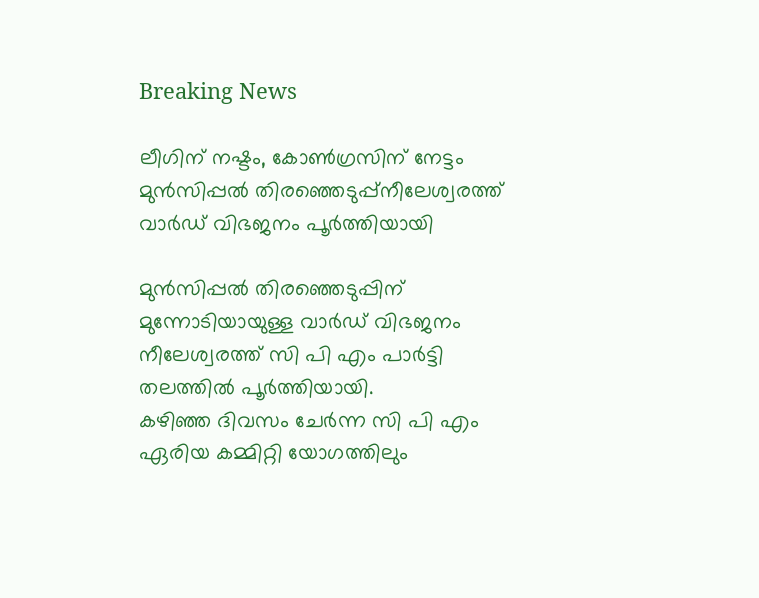Breaking News

ലീഗിന് നഷ്ടം, കോൺഗ്രസിന് നേട്ടം മുൻസിപ്പൽ തിരഞ്ഞെടുപ്പ്നീലേശ്വരത്ത് വാർഡ് വിഭജനം പൂർത്തിയായി

മുൻസിപ്പൽ തിരഞ്ഞെടുപ്പിന് മുന്നോടിയായുള്ള വാർഡ് വിഭജനം നീലേശ്വരത്ത് സി പി എം പാർട്ടി തലത്തിൽ പൂർത്തിയായി.
കഴിഞ്ഞ ദിവസം ചേർന്ന സി പി എം ഏരിയ കമ്മിറ്റി യോഗത്തിലും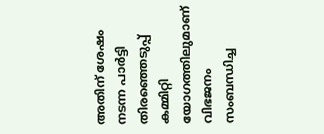അതിന് ശേഷം നടന്ന പാർട്ടി തിരഞ്ഞെടുപ്പ് കമ്മിറ്റി യോഗത്തിലുമാണ് വിഭജനം സംബന്ധിച്ച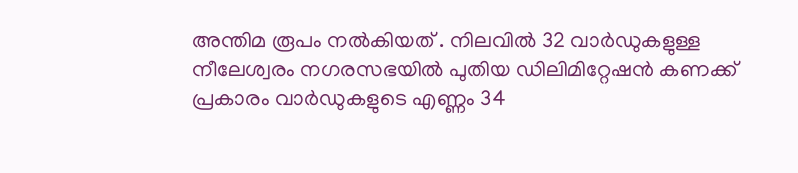അന്തിമ രൂപം നൽകിയത് . നിലവിൽ 32 വാർഡുകളുള്ള നീലേശ്വരം നഗരസഭയിൽ പുതിയ ഡിലിമിറ്റേഷൻ കണക്ക് പ്രകാരം വാർഡുകളുടെ എണ്ണം 34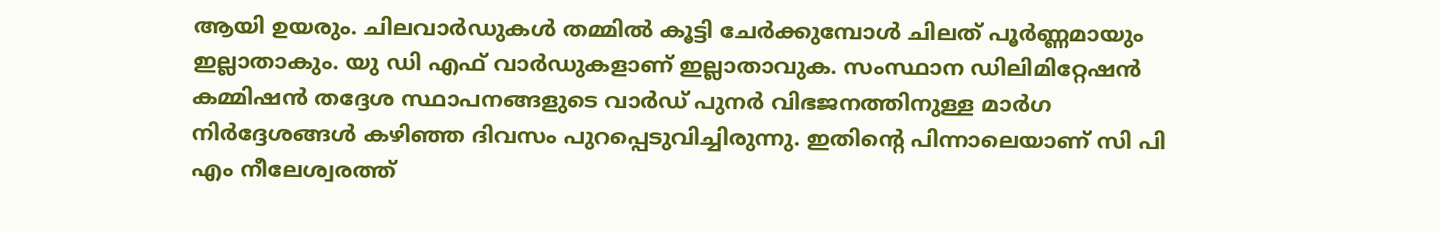ആയി ഉയരും. ചിലവാർഡുകൾ തമ്മിൽ കൂട്ടി ചേർക്കുമ്പോൾ ചിലത് പൂർണ്ണമായും ഇല്ലാതാകും. യു ഡി എഫ് വാർഡുകളാണ് ഇല്ലാതാവുക. സംസ്ഥാന ഡിലിമിറ്റേഷന്‍ കമ്മിഷന്‍ തദ്ദേശ സ്ഥാപനങ്ങളുടെ വാര്‍ഡ് പുനര്‍ വിഭജനത്തിനുള്ള മാര്‍ഗ നിര്‍ദ്ദേശങ്ങള്‍ കഴിഞ്ഞ ദിവസം പുറപ്പെടുവിച്ചിരുന്നു. ഇതിന്റെ പിന്നാലെയാണ് സി പി എം നീലേശ്വരത്ത്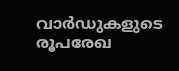വാർഡുകളുടെ രൂപരേഖ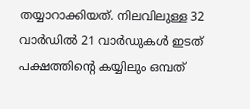തയ്യാറാക്കിയത്. നിലവിലുള്ള 32 വാർഡിൽ 21 വാർഡുകൾ ഇടത് പക്ഷത്തിന്റെ കയ്യിലും ഒമ്പത്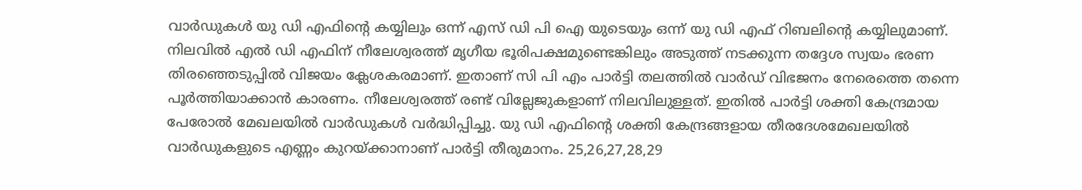വാർഡുകൾ യു ഡി എഫിന്റെ കയ്യിലും ഒന്ന് എസ് ഡി പി ഐ യുടെയും ഒന്ന് യു ഡി എഫ് റിബലിന്റെ കയ്യിലുമാണ്. നിലവിൽ എൽ ഡി എഫിന് നീലേശ്വരത്ത് മൃഗീയ ഭൂരിപക്ഷമുണ്ടെങ്കിലും അടുത്ത് നടക്കുന്ന തദ്ദേശ സ്വയം ഭരണ തിരഞ്ഞെടുപ്പിൽ വിജയം ക്ലേശകരമാണ്. ഇതാണ് സി പി എം പാർട്ടി തലത്തിൽ വാർഡ് വിഭജനം നേരെത്തെ തന്നെ പൂർത്തിയാക്കാൻ കാരണം. നീലേശ്വരത്ത് രണ്ട് വില്ലേജുകളാണ് നിലവിലുള്ളത്. ഇതിൽ പാർട്ടി ശക്തി കേന്ദ്രമായ പേരോൽ മേഖലയിൽ വാർഡുകൾ വർദ്ധിപ്പിച്ചു. യു ഡി എഫിന്റെ ശക്തി കേന്ദ്രങ്ങളായ തീരദേശമേഖലയിൽ വാർഡുകളുടെ എണ്ണം കുറയ്ക്കാനാണ് പാർട്ടി തീരുമാനം. 25,26,27,28,29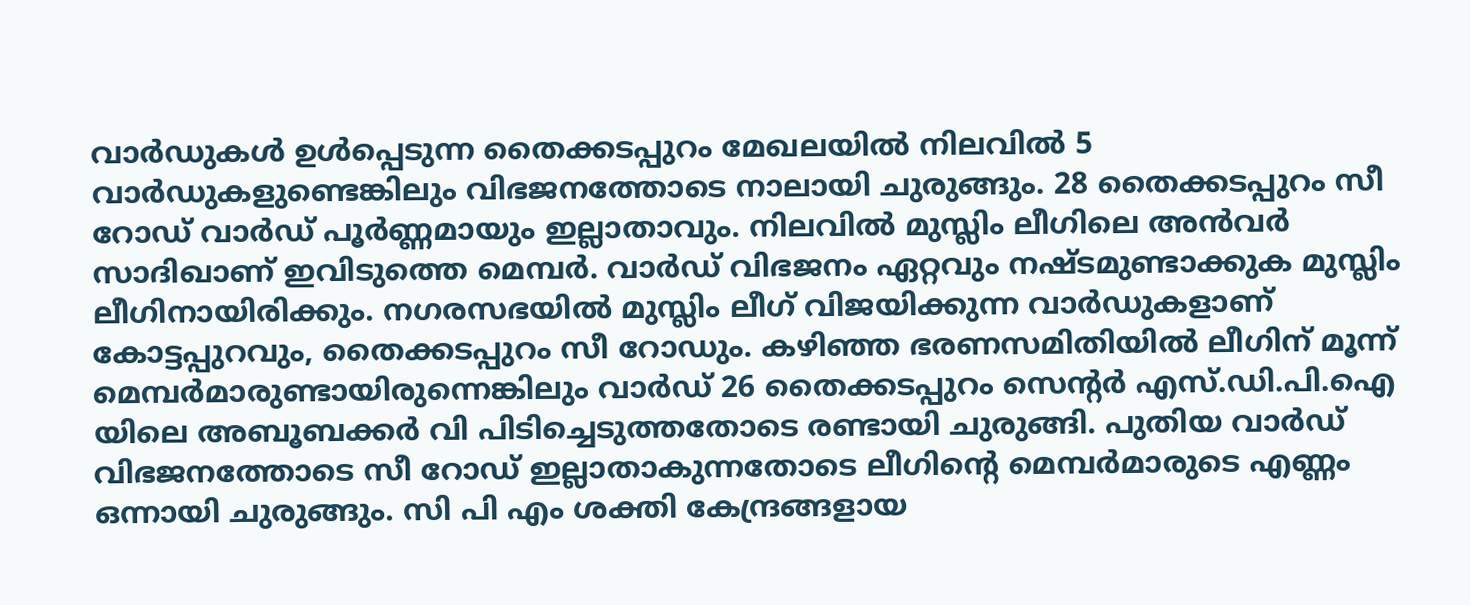വാർഡുകൾ ഉൾപ്പെടുന്ന തൈക്കടപ്പുറം മേഖലയിൽ നിലവിൽ 5 വാർഡുകളുണ്ടെങ്കിലും വിഭജനത്തോടെ നാലായി ചുരുങ്ങും. 28 തൈക്കടപ്പുറം സീ റോഡ് വാർഡ് പൂർണ്ണമായും ഇല്ലാതാവും. നിലവിൽ മുസ്ലിം ലീഗിലെ അന്‍വര്‍ സാദിഖാണ് ഇവിടുത്തെ മെമ്പർ. വാർഡ് വിഭജനം ഏറ്റവും നഷ്ടമുണ്ടാക്കുക മുസ്ലിം ലീഗിനായിരിക്കും. നഗരസഭയിൽ മുസ്ലിം ലീഗ് വിജയിക്കുന്ന വാർഡുകളാണ് കോട്ടപ്പുറവും, തൈക്കടപ്പുറം സീ റോഡും. കഴിഞ്ഞ ഭരണസമിതിയിൽ ലീഗിന് മൂന്ന് മെമ്പർമാരുണ്ടായിരുന്നെങ്കിലും വാർഡ് 26 തൈക്കടപ്പുറം സെന്‍റര്‍ എസ്.ഡി.പി.ഐ യിലെ അബൂബക്കര്‍ വി പിടിച്ചെടുത്തതോടെ രണ്ടായി ചുരുങ്ങി. പുതിയ വാർഡ് വിഭജനത്തോടെ സീ റോഡ് ഇല്ലാതാകുന്നതോടെ ലീഗിന്റെ മെമ്പർമാരുടെ എണ്ണം ഒന്നായി ചുരുങ്ങും. സി പി എം ശക്തി കേന്ദ്രങ്ങളായ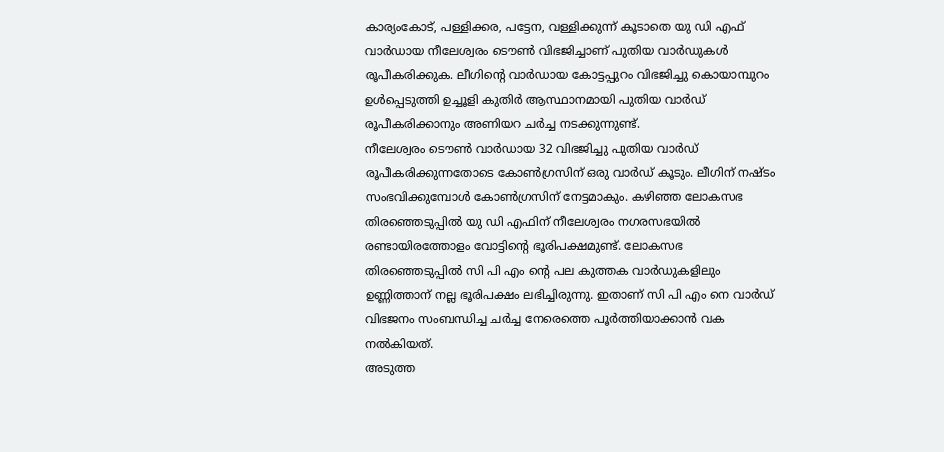കാര്യംകോട്, പള്ളിക്കര, പട്ടേന, വള്ളിക്കുന്ന് കൂടാതെ യു ഡി എഫ് വാർഡായ നീലേശ്വരം ടൌൺ വിഭജിച്ചാണ് പുതിയ വാർഡുകൾ രൂപീകരിക്കുക. ലീഗിന്റെ വാർഡായ കോട്ടപ്പുറം വിഭജിച്ചു കൊയാമ്പുറം ഉൾപ്പെടുത്തി ഉച്ചൂളി കുതിർ ആസ്ഥാനമായി പുതിയ വാർഡ് രൂപീകരിക്കാനും അണിയറ ചർച്ച നടക്കുന്നുണ്ട്.
നീലേശ്വരം ടൌൺ വാർഡായ 32 വിഭജിച്ചു പുതിയ വാർഡ് രൂപീകരിക്കുന്നതോടെ കോൺഗ്രസിന് ഒരു വാർഡ് കൂടും. ലീഗിന് നഷ്ടം സംഭവിക്കുമ്പോൾ കോൺഗ്രസിന് നേട്ടമാകും. കഴിഞ്ഞ ലോകസഭ തിരഞ്ഞെടുപ്പിൽ യു ഡി എഫിന് നീലേശ്വരം നഗരസഭയിൽ രണ്ടായിരത്തോളം വോട്ടിന്റെ ഭൂരിപക്ഷമുണ്ട്. ലോകസഭ തിരഞ്ഞെടുപ്പിൽ സി പി എം ന്റെ പല കുത്തക വാർഡുകളിലും ഉണ്ണിത്താന് നല്ല ഭൂരിപക്ഷം ലഭിച്ചിരുന്നു. ഇതാണ് സി പി എം നെ വാർഡ് വിഭജനം സംബന്ധിച്ച ചർച്ച നേരെത്തെ പൂർത്തിയാക്കാൻ വക നൽകിയത്.
അടുത്ത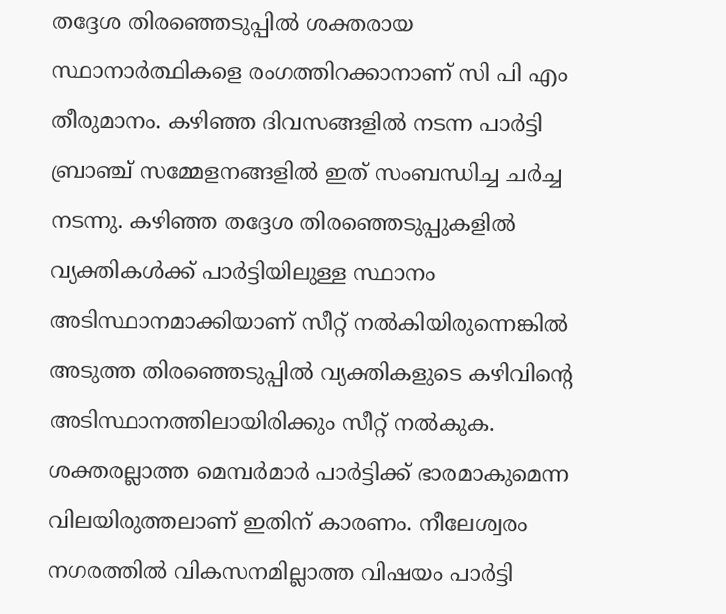തദ്ദേശ തിരഞ്ഞെടുപ്പിൽ ശക്തരായ സ്ഥാനാർത്ഥികളെ രംഗത്തിറക്കാനാണ് സി പി എം തീരുമാനം. കഴിഞ്ഞ ദിവസങ്ങളിൽ നടന്ന പാർട്ടി ബ്രാഞ്ച് സമ്മേളനങ്ങളിൽ ഇത് സംബന്ധിച്ച ചർച്ച നടന്നു. കഴിഞ്ഞ തദ്ദേശ തിരഞ്ഞെടുപ്പുകളിൽ വ്യക്തികൾക്ക് പാർട്ടിയിലുള്ള സ്ഥാനം അടിസ്ഥാനമാക്കിയാണ് സീറ്റ് നൽകിയിരുന്നെങ്കിൽ അടുത്ത തിരഞ്ഞെടുപ്പിൽ വ്യക്തികളുടെ കഴിവിന്റെ അടിസ്ഥാനത്തിലായിരിക്കും സീറ്റ് നൽകുക. ശക്തരല്ലാത്ത മെമ്പർമാർ പാർട്ടിക്ക് ഭാരമാകുമെന്ന വിലയിരുത്തലാണ് ഇതിന് കാരണം. നീലേശ്വരം നഗരത്തിൽ വികസനമില്ലാത്ത വിഷയം പാർട്ടി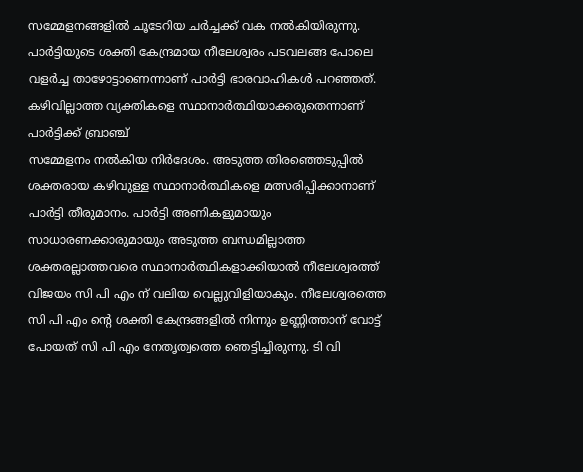സമ്മേളനങ്ങളിൽ ചൂടേറിയ ചർച്ചക്ക് വക നൽകിയിരുന്നു. പാർട്ടിയുടെ ശക്തി കേന്ദ്രമായ നീലേശ്വരം പടവലങ്ങ പോലെ വളർച്ച താഴോട്ടാണെന്നാണ് പാർട്ടി ഭാരവാഹികൾ പറഞ്ഞത്. കഴിവില്ലാത്ത വ്യക്തികളെ സ്ഥാനാർത്ഥിയാക്കരുതെന്നാണ് പാർട്ടിക്ക് ബ്രാഞ്ച്
സമ്മേളനം നൽകിയ നിർദേശം. അടുത്ത തിരഞ്ഞെടുപ്പിൽ ശക്തരായ കഴിവുള്ള സ്ഥാനാർത്ഥികളെ മത്സരിപ്പിക്കാനാണ് പാർട്ടി തീരുമാനം. പാർട്ടി അണികളുമായും സാധാരണക്കാരുമായും അടുത്ത ബന്ധമില്ലാത്ത ശക്തരല്ലാത്തവരെ സ്ഥാനാർത്ഥികളാക്കിയാൽ നീലേശ്വരത്ത് വിജയം സി പി എം ന് വലിയ വെല്ലുവിളിയാകും. നീലേശ്വരത്തെ സി പി എം ന്റെ ശക്തി കേന്ദ്രങ്ങളിൽ നിന്നും ഉണ്ണിത്താന് വോട്ട് പോയത് സി പി എം നേതൃത്വത്തെ ഞെട്ടിച്ചിരുന്നു. ടി വി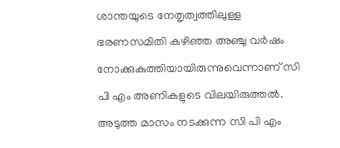ശാന്തയുടെ നേതൃത്വത്തിലുള്ള ഭരണസമിതി കഴിഞ്ഞ അഞ്ചു വർഷം നോക്കുകുത്തിയായിരുന്നുവെന്നാണ് സി പി എം അണികളുടെ വിലയിരുത്തൽ. അടുത്ത മാസം നടക്കുന്ന സി പി എം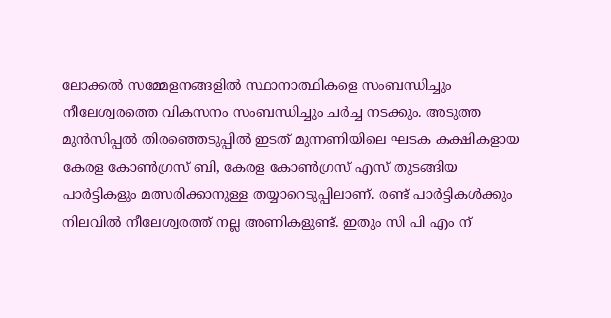ലോക്കൽ സമ്മേളനങ്ങളിൽ സ്ഥാനാത്ഥികളെ സംബന്ധിച്ചും നീലേശ്വരത്തെ വികസനം സംബന്ധിച്ചും ചർച്ച നടക്കും. അടുത്ത മുൻസിപ്പൽ തിരഞ്ഞെടുപ്പിൽ ഇടത് മുന്നണിയിലെ ഘടക കക്ഷികളായ കേരള കോൺഗ്രസ് ബി, കേരള കോൺഗ്രസ് എസ് തുടങ്ങിയ പാർട്ടികളും മത്സരിക്കാനുള്ള തയ്യാറെടുപ്പിലാണ്. രണ്ട് പാർട്ടികൾക്കും നിലവിൽ നീലേശ്വരത്ത് നല്ല അണികളുണ്ട്. ഇതും സി പി എം ന്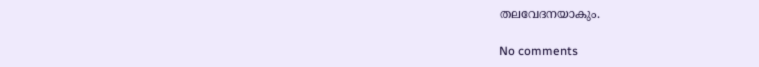തലവേദനയാകും.

No comments